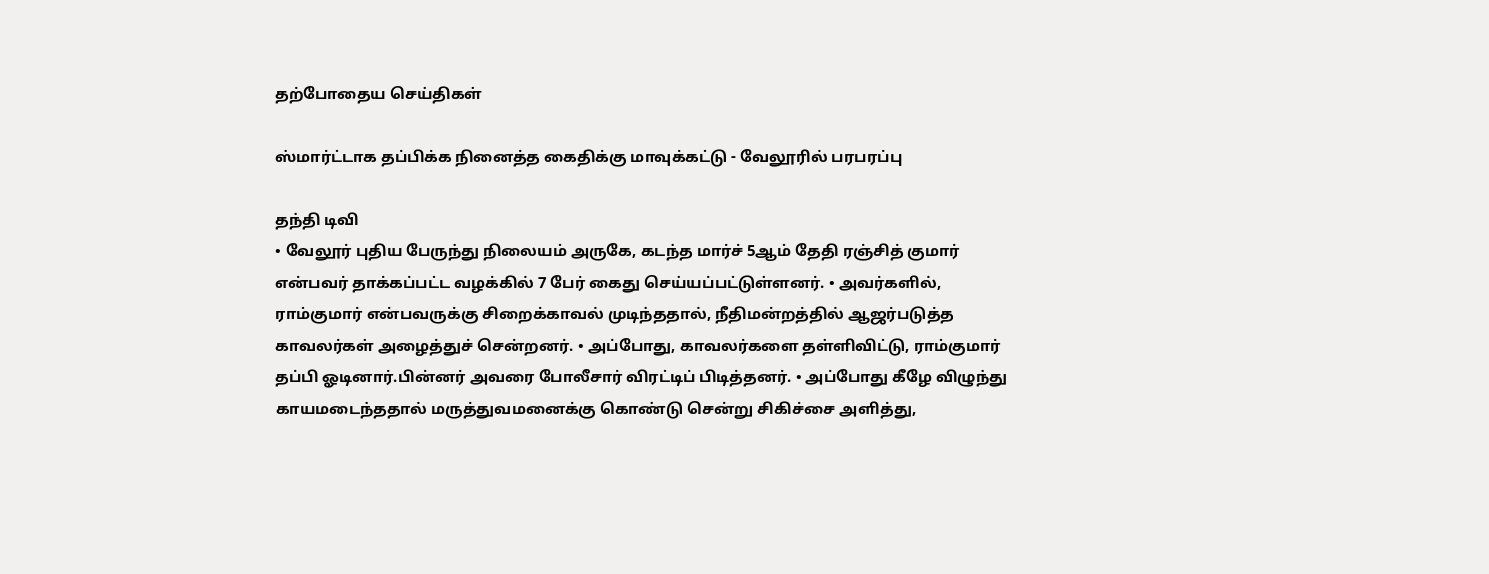தற்போதைய செய்திகள்

ஸ்மார்ட்டாக தப்பிக்க நினைத்த கைதிக்கு மாவுக்கட்டு - வேலூரில் பரபரப்பு

தந்தி டிவி
• வேலூர் புதிய பேருந்து நிலையம் அருகே, கடந்த மார்ச் 5ஆம் தேதி ரஞ்சித் குமார் என்பவர் தாக்கப்பட்ட வழக்கில் 7 பேர் கைது செய்யப்பட்டுள்ளனர். • அவர்களில், ராம்குமார் என்பவருக்கு சிறைக்காவல் முடிந்த‌தால், நீதிமன்றத்தில் ஆஜர்படுத்த காவலர்கள் அழைத்துச் சென்றனர். • அப்போது, காவலர்களை தள்ளிவிட்டு, ராம்குமார் தப்பி ஓடினார்.பின்னர் அவரை போலீசார் விரட்டிப் பிடித்தனர். • அப்போது கீழே விழுந்து காயமடைந்த‌தால் மருத்துவமனைக்கு கொண்டு சென்று சிகிச்சை அளித்து,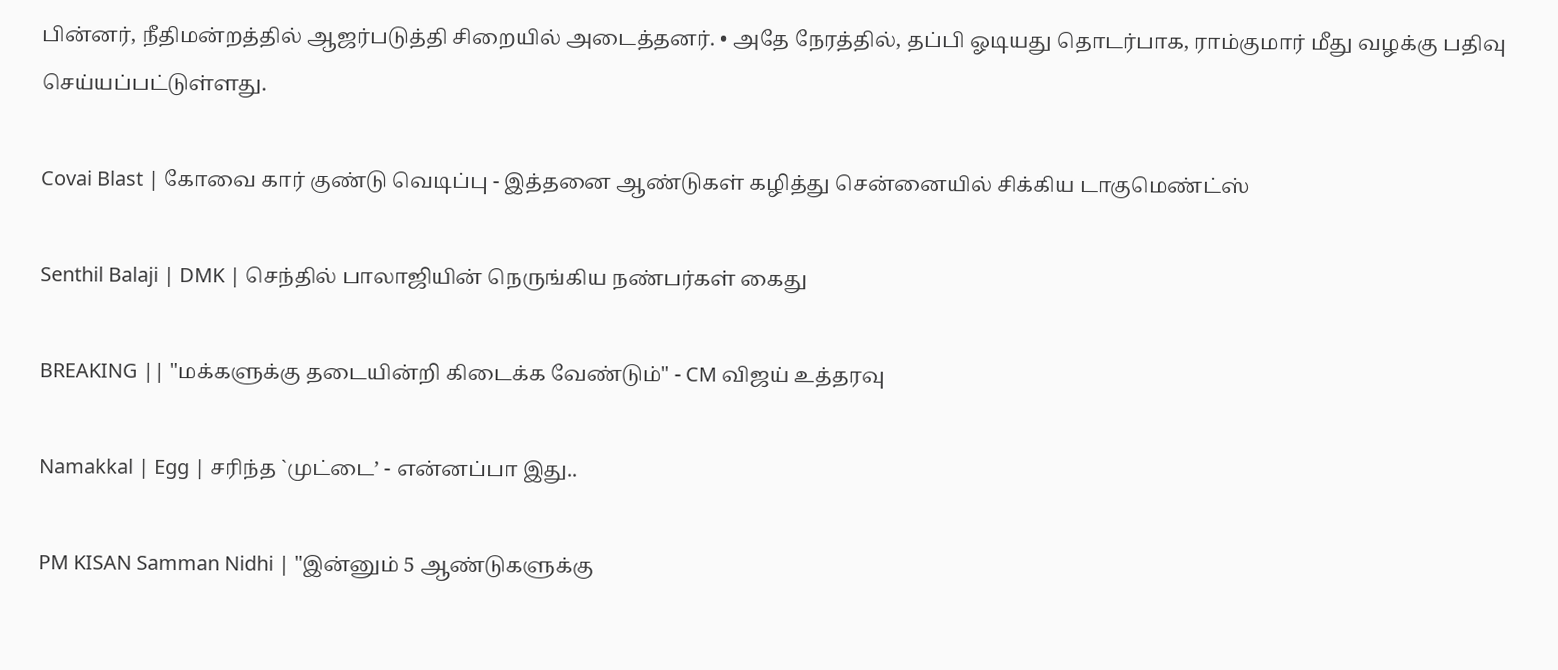பின்னர், நீதிமன்றத்தில் ஆஜர்படுத்தி சிறையில் அடைத்தனர். • அதே நேரத்தில், தப்பி ஓடியது தொடர்பாக, ராம்குமார் மீது வழக்கு பதிவு செய்யப்பட்டுள்ளது.

Covai Blast | கோவை கார் குண்டு வெடிப்பு - இத்தனை ஆண்டுகள் கழித்து சென்னையில் சிக்கிய டாகுமெண்ட்ஸ்

Senthil Balaji | DMK | செந்தில் பாலாஜியின் நெருங்கிய நண்பர்கள் கைது

BREAKING || "மக்களுக்கு தடையின்றி கிடைக்க வேண்டும்" - CM விஜய் உத்தரவு

Namakkal | Egg | சரிந்த `முட்டை’ - என்னப்பா இது..

PM KISAN Samman Nidhi | "இன்னும் 5 ஆண்டுகளுக்கு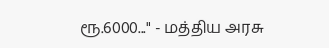ரூ.6000..." - மத்திய அரசு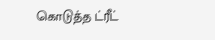கொடுத்த ட்ரீட்